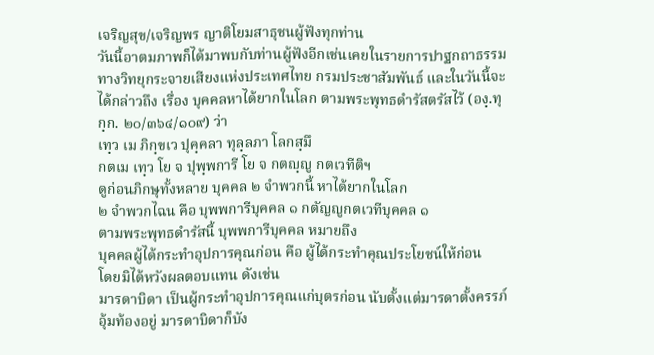เจริญสุข/เจริญพร ญาติโยมสาธุชนผู้ฟังทุกท่าน
วันนี้อาตมภาพก็ได้มาพบกับท่านผู้ฟังอีกเช่นเคยในรายการปาฐกถาธรรมทางวิทยุกระจายเสียงแห่งประเทศไทย กรมประชาสัมพันธ์ และในวันนี้จะได้กล่าวถึง เรื่อง บุคคลหาได้ยากในโลก ตามพระพุทธดำรัสตรัสไว้ (องฺ.ทุกฺก. ๒๐/๓๖๔/๑๐๙) ว่า
เทฺว เม ภิกฺขเว ปุคฺคลา ทุลฺลภา โลกสฺมึ
กตเม เทฺว โย จ ปุพฺพการี โย จ กตญฺญู กตเวทีติฯ
ดูก่อนภิกษุทั้งหลาย บุคคล ๒ จำพวกนี้ หาได้ยากในโลก
๒ จำพวกไฉน คือ บุพพการีบุคคล ๑ กตัญญูกตเวทีบุคคล ๑
ตามพระพุทธดำรัสนี้ บุพพการีบุคคล หมายถึง
บุคคลผู้ได้กระทำอุปการคุณก่อน คือ ผู้ได้กระทำคุณประโยชน์ให้ก่อน
โดยมิได้หวังผลตอบแทน ดังเช่น
มารดาบิดา เป็นผู้กระทำอุปการคุณแก่บุตรก่อน นับตั้งแต่มารดาตั้งครรภ์อุ้มท้องอยู่ มารดาบิดาก็บัง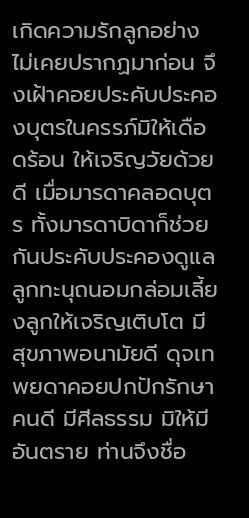เกิดความรักลูกอย่างไม่เคยปรากฏมาก่อน จึงเฝ้าคอยประคับประคองบุตรในครรภ์มิให้เดือดร้อน ให้เจริญวัยด้วยดี เมื่อมารดาคลอดบุตร ทั้งมารดาบิดาก็ช่วยกันประคับประคองดูแลลูกทะนุถนอมกล่อมเลี้ยงลูกให้เจริญเติบโต มีสุขภาพอนามัยดี ดุจเทพยดาคอยปกปักรักษาคนดี มีศีลธรรม มิให้มีอันตราย ท่านจึงชื่อ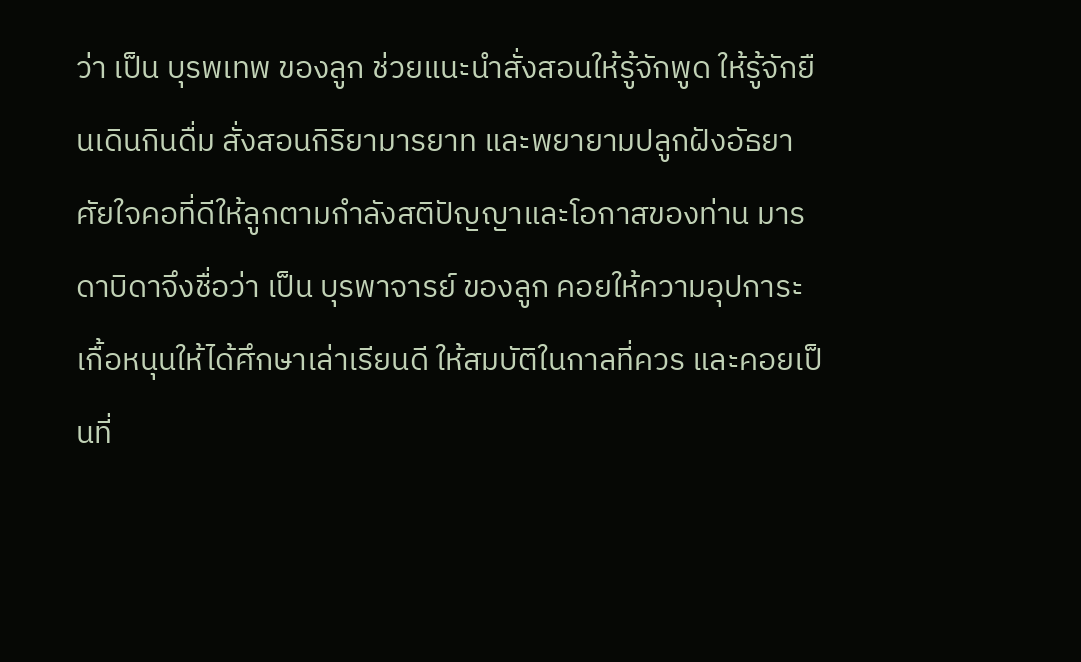ว่า เป็น บุรพเทพ ของลูก ช่วยแนะนำสั่งสอนให้รู้จักพูด ให้รู้จักยืนเดินกินดื่ม สั่งสอนกิริยามารยาท และพยายามปลูกฝังอัธยาศัยใจคอที่ดีให้ลูกตามกำลังสติปัญญาและโอกาสของท่าน มารดาบิดาจึงชื่อว่า เป็น บุรพาจารย์ ของลูก คอยให้ความอุปการะเกื้อหนุนให้ได้ศึกษาเล่าเรียนดี ให้สมบัติในกาลที่ควร และคอยเป็นที่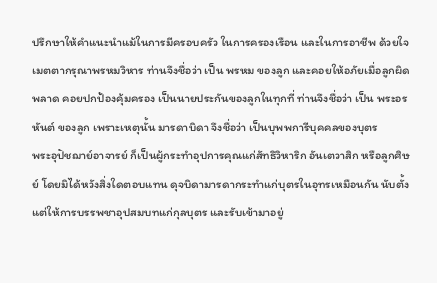ปรึกษาให้คำแนะนำแม้ในการมีครอบครัว ในการครองเรือน และในการอาชีพ ด้วยใจเมตตากรุณาพรหมวิหาร ท่านจึงชื่อว่า เป็น พรหม ของลูก และคอยให้อภัยเมื่อลูกผิดพลาด คอยปกป้องคุ้มครอง เป็นนายประกันของลูกในทุกที่ ท่านจึงชื่อว่า เป็น พระอรหันต์ ของลูก เพราะเหตุนั้น มารดาบิดา จึงชื่อว่า เป็นบุพพการีบุคคลของบุตร
พระอุปัชฌาย์อาจารย์ ก็เป็นผู้กระทำอุปการคุณแก่สัทธิวิหาริก อันเตวาสิก หรือลูกศิษย์ โดยมิได้หวังสิ่งใดตอบแทน ดุจบิดามารดากระทำแก่บุตรในอุทรเหมือนกัน นับตั้งแต่ให้การบรรพชาอุปสมบทแก่กุลบุตร และรับเข้ามาอยู่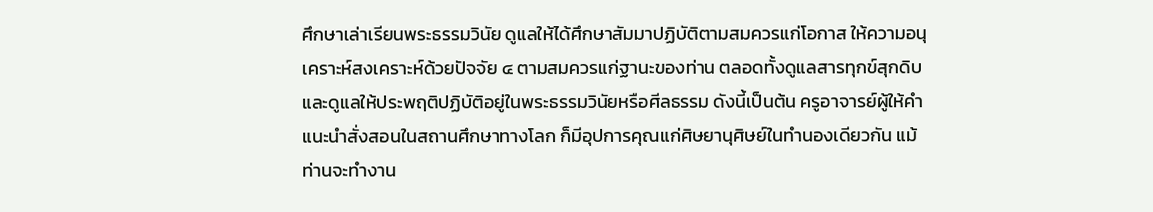ศึกษาเล่าเรียนพระธรรมวินัย ดูแลให้ได้ศึกษาสัมมาปฏิบัติตามสมควรแก่โอกาส ให้ความอนุเคราะห์สงเคราะห์ด้วยปัจจัย ๔ ตามสมควรแก่ฐานะของท่าน ตลอดทั้งดูแลสารทุกข์สุกดิบ และดูแลให้ประพฤติปฏิบัติอยู่ในพระธรรมวินัยหรือศีลธรรม ดังนี้เป็นต้น ครูอาจารย์ผู้ให้คำแนะนำสั่งสอนในสถานศึกษาทางโลก ก็มีอุปการคุณแก่ศิษยานุศิษย์ในทำนองเดียวกัน แม้ท่านจะทำงาน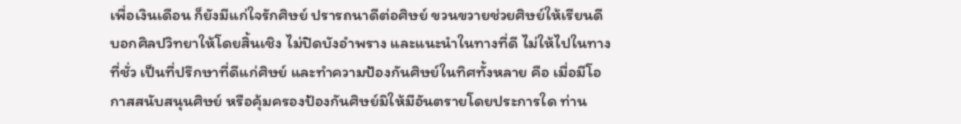เพื่อเงินเดือน ก็ยังมีแก่ใจรักศิษย์ ปรารถนาดีต่อศิษย์ ขวนขวายช่วยศิษย์ให้เรียนดี บอกศิลปวิทยาให้โดยสิ้นเชิง ไม่ปิดบังอำพราง และแนะนำในทางที่ดี ไม่ให้ไปในทางที่ชั่ว เป็นที่ปรึกษาที่ดีแก่ศิษย์ และทำความป้องกันศิษย์ในทิศทั้งหลาย คือ เมื่อมีโอกาสสนับสนุนศิษย์ หรือคุ้มครองป้องกันศิษย์มิให้มีอันตรายโดยประการใด ท่าน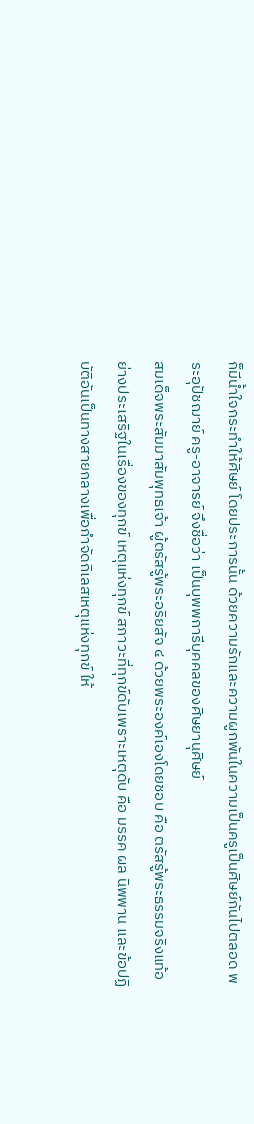ก็มีน้ำใจกระทำให้ศิษย์ โดยประการนั้น ด้วยความรักและความผูกพันในความเป็นครูเป็นศิษย์กันไปตลอด พระอุปัชฌาย์ ครู-อาจารย์ จึงชื่อว่า เป็นบุพพการีบุคคลของศิษยานุศิษย์
สมเด็จพระสัมมาสัมพุทธเจ้า ผู้ตรัสรู้พระอริยสัจ ๔ ด้วยพระองค์เองโดยชอบ คือ ตรัสรู้พระธรรมจริงแท้อย่างประเสริฐในเรื่องของทุกข์ เหตุแห่งทุกข์ สภาวะที่ทุกข์ดับเพราะเหตุดับ คือ มรรค ผล นิพพาน และข้อปฏิบัติอันเป็นทางสายกลางเพื่อกำจัดกิเลสเหตุแห่งทุกข์ ให้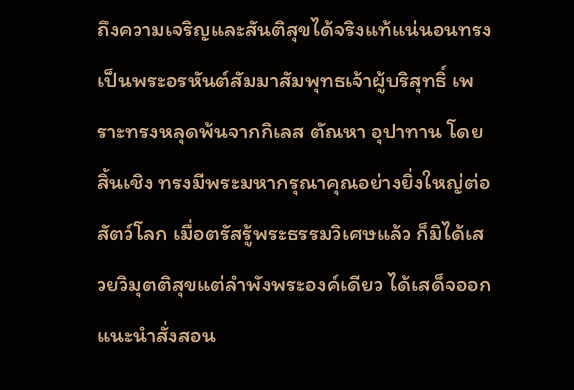ถึงความเจริญและสันติสุขได้จริงแท้แน่นอนทรงเป็นพระอรหันต์สัมมาสัมพุทธเจ้าผู้บริสุทธิ์ เพราะทรงหลุดพ้นจากกิเลส ตัณหา อุปาทาน โดยสิ้นเชิง ทรงมีพระมหากรุณาคุณอย่างยิ่งใหญ่ต่อสัตว์โลก เมื่อตรัสรู้พระธรรมวิเศษแล้ว ก็มิได้เสวยวิมุตติสุขแต่ลำพังพระองค์เดียว ได้เสด็จออกแนะนำสั่งสอน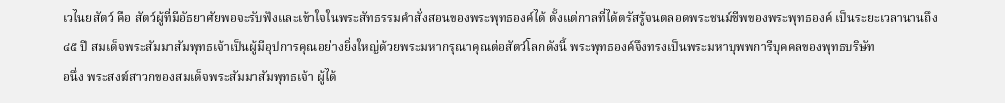เวไนยสัตว์ คือ สัตว์ผู้ที่มีอัธยาศัยพอจะรับฟังและเข้าใจในพระสัทธรรมคำสั่งสอนของพระพุทธองค์ได้ ตั้งแต่กาลที่ได้ตรัสรู้จนตลอดพระชนม์ชีพของพระพุทธองค์ เป็นระยะเวลานานถึง ๔๕ ปี สมเด็จพระสัมมาสัมพุทธเจ้าเป็นผู้มีอุปการคุณอย่างยิ่งใหญ่ด้วยพระมหากรุณาคุณต่อสัตว์โลกดังนี้ พระพุทธองค์จึงทรงเป็นพระมหาบุพพการีบุคคลของพุทธบริษัท
อนึ่ง พระสงฆ์สาวกของสมเด็จพระสัมมาสัมพุทธเจ้า ผู้ได้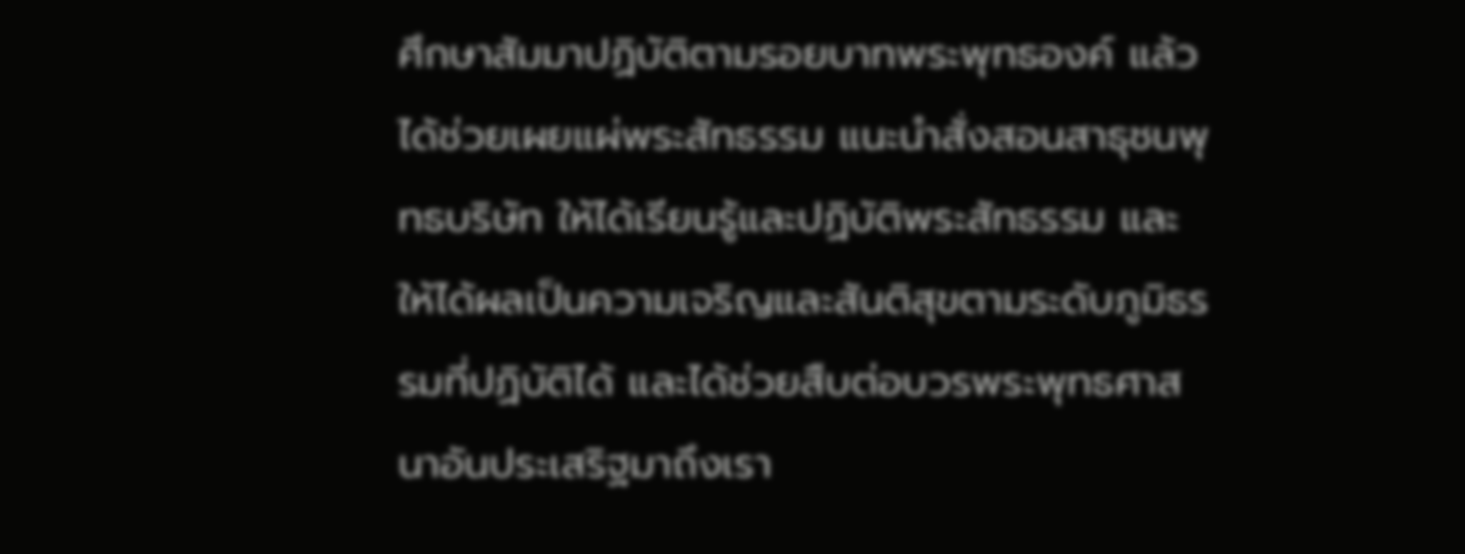ศึกษาสัมมาปฏิบัติตามรอยบาทพระพุทธองค์ แล้วได้ช่วยเผยแผ่พระสัทธรรม แนะนำสั่งสอนสาธุชนพุทธบริษัท ให้ได้เรียนรู้และปฏิบัติพระสัทธรรม และให้ได้ผลเป็นความเจริญและสันติสุขตามระดับภูมิธรรมที่ปฏิบัติได้ และได้ช่วยสืบต่อบวรพระพุทธศาสนาอันประเสริฐมาถึงเรา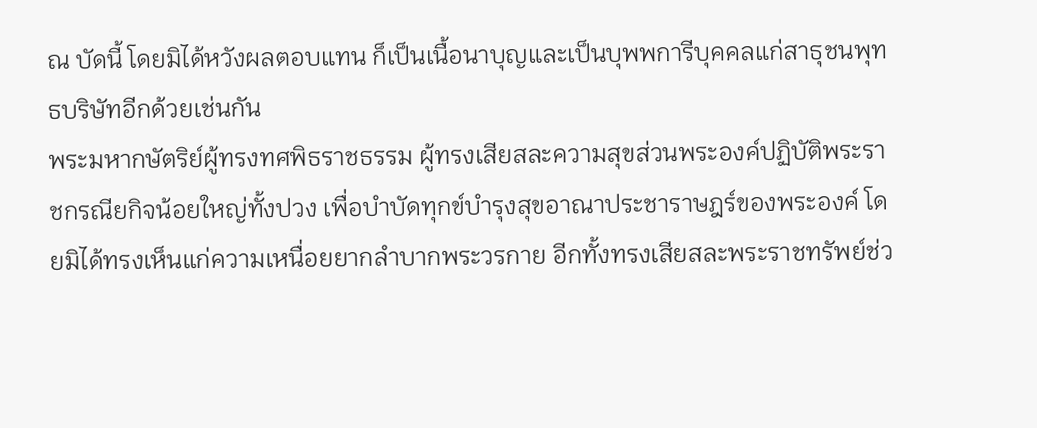ณ บัดนี้ โดยมิได้หวังผลตอบแทน ก็เป็นเนื้อนาบุญและเป็นบุพพการีบุคคลแก่สาธุชนพุทธบริษัทอีกด้วยเช่นกัน
พระมหากษัตริย์ผู้ทรงทศพิธราชธรรม ผู้ทรงเสียสละความสุขส่วนพระองค์ปฏิบัติพระราชกรณียกิจน้อยใหญ่ทั้งปวง เพื่อบำบัดทุกข์บำรุงสุขอาณาประชาราษฎร์ของพระองค์ โดยมิได้ทรงเห็นแก่ความเหนื่อยยากลำบากพระวรกาย อีกทั้งทรงเสียสละพระราชทรัพย์ช่ว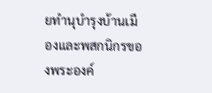ยทำนุบำรุงบ้านเมืองและพสกนิกรของพระองค์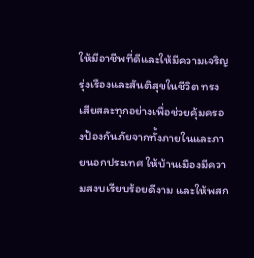ให้มีอาชีพที่ดีและให้มีความเจริญรุ่งเรืองและสันติสุขในชีวิต ทรงเสียสละทุกอย่างเพื่อช่วยคุ้มครองป้องกันภัยจากทั้งภายในและภายนอกประเทศ ให้บ้านเมืองมีความสงบเรียบร้อยดีงาม และให้พสก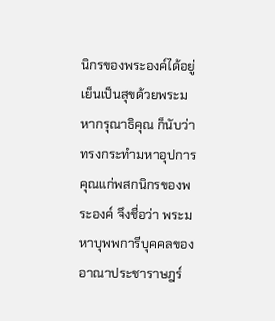นิกรของพระองค์ได้อยู่เย็นเป็นสุขด้วยพระมหากรุณาธิคุณ ก็นับว่าทรงกระทำมหาอุปการคุณแก่พสกนิกรของพระองค์ จึงชื่อว่า พระมหาบุพพการีบุคคลของอาณาประชาราษฎร์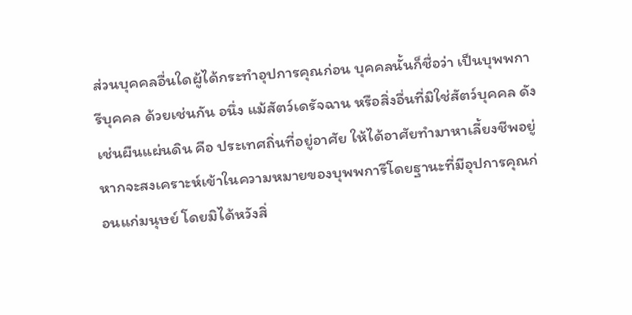ส่วนบุคคลอื่นใดผู้ได้กระทำอุปการคุณก่อน บุคคลนั้นก็ชื่อว่า เป็นบุพพการีบุคคล ด้วยเช่นกัน อนึ่ง แม้สัตว์เดรัจฉาน หรือสิ่งอื่นที่มิใช่สัตว์บุคคล ดังเช่นผืนแผ่นดิน คือ ประเทศถิ่นที่อยู่อาศัย ให้ได้อาศัยทำมาหาเลี้ยงชีพอยู่ หากจะสงเคราะห์เข้าในความหมายของบุพพการีโดยฐานะที่มีอุปการคุณก่อนแก่มนุษย์ โดยมิได้หวังสิ่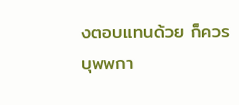งตอบแทนด้วย ก็ควร
บุพพกา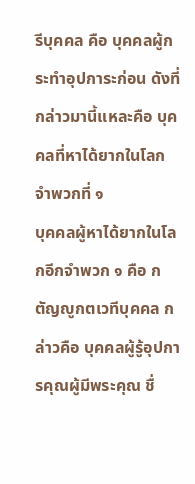รีบุคคล คือ บุคคลผู้กระทำอุปการะก่อน ดังที่กล่าวมานี้แหละคือ บุคคลที่หาได้ยากในโลก จำพวกที่ ๑
บุคคลผู้หาได้ยากในโลกอีกจำพวก ๑ คือ กตัญญูกตเวทีบุคคล กล่าวคือ บุคคลผู้รู้อุปการคุณผู้มีพระคุณ ชื่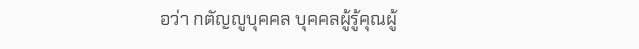อว่า กตัญญูบุคคล บุคคลผู้รู้คุณผู้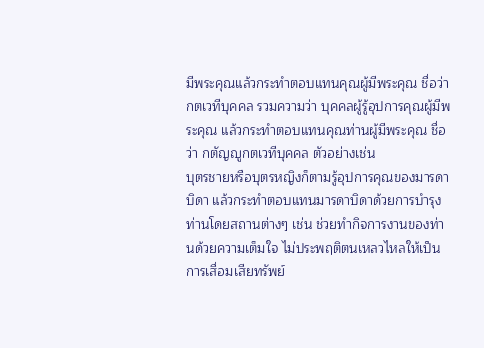มีพระคุณแล้วกระทำตอบแทนคุณผู้มีพระคุณ ชื่อว่า กตเวทีบุคคล รวมความว่า บุคคลผู้รู้อุปการคุณผู้มีพระคุณ แล้วกระทำตอบแทนคุณท่านผู้มีพระคุณ ชื่อว่า กตัญญูกตเวทีบุคคล ตัวอย่างเช่น
บุตรชายหรือบุตรหญิงก็ตามรู้อุปการคุณของมารดาบิดา แล้วกระทำตอบแทนมารดาบิดาด้วยการบำรุงท่านโดยสถานต่างๆ เช่น ช่วยทำกิจการงานของท่านด้วยความเต็มใจ ไม่ประพฤติตนเหลวไหลให้เป็นการเสื่อมเสียทรัพย์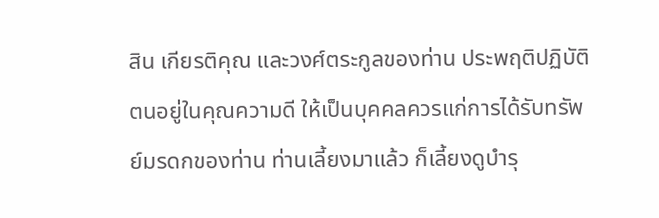สิน เกียรติคุณ และวงศ์ตระกูลของท่าน ประพฤติปฏิบัติตนอยู่ในคุณความดี ให้เป็นบุคคลควรแก่การได้รับทรัพย์มรดกของท่าน ท่านเลี้ยงมาแล้ว ก็เลี้ยงดูบำรุ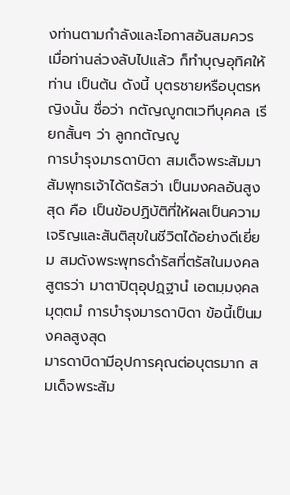งท่านตามกำลังและโอกาสอันสมควร เมื่อท่านล่วงลับไปแล้ว ก็ทำบุญอุทิศให้ท่าน เป็นต้น ดังนี้ บุตรชายหรือบุตรหญิงนั้น ชื่อว่า กตัญญูกตเวทีบุคคล เรียกสั้นๆ ว่า ลูกกตัญญู
การบำรุงมารดาบิดา สมเด็จพระสัมมาสัมพุทธเจ้าได้ตรัสว่า เป็นมงคลอันสูงสุด คือ เป็นข้อปฏิบัติที่ให้ผลเป็นความเจริญและสันติสุขในชีวิตได้อย่างดีเยี่ยม สมดังพระพุทธดำรัสที่ตรัสในมงคลสูตรว่า มาตาปิตุอุปฏฺฐานํ เอตมฺมงฺคลมุตฺตมํ การบำรุงมารดาบิดา ข้อนี้เป็นมงคลสูงสุด
มารดาบิดามีอุปการคุณต่อบุตรมาก สมเด็จพระสัม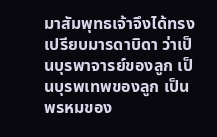มาสัมพุทธเจ้าจึงได้ทรงเปรียบมารดาบิดา ว่าเป็นบุรพาจารย์ของลูก เป็นบุรพเทพของลูก เป็นพรหมของ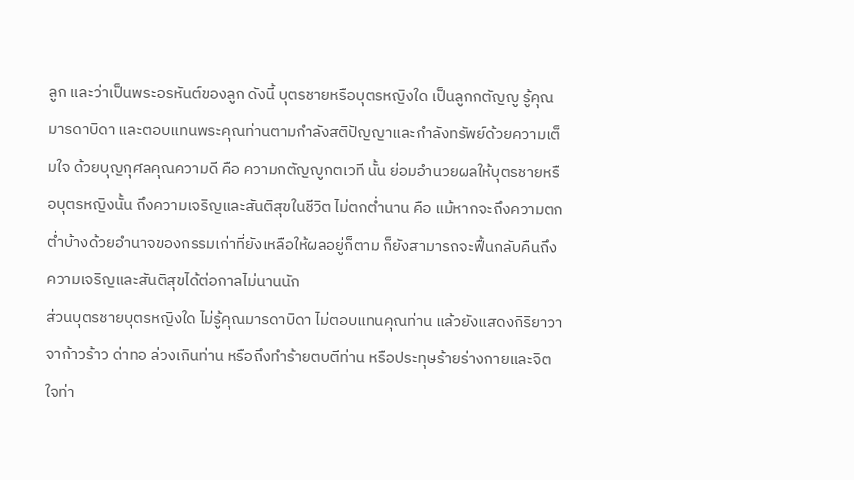ลูก และว่าเป็นพระอรหันต์ของลูก ดังนี้ บุตรชายหรือบุตรหญิงใด เป็นลูกกตัญญู รู้คุณมารดาบิดา และตอบแทนพระคุณท่านตามกำลังสติปัญญาและกำลังทรัพย์ด้วยความเต็มใจ ด้วยบุญกุศลคุณความดี คือ ความกตัญญูกตเวที นั้น ย่อมอำนวยผลให้บุตรชายหรือบุตรหญิงนั้น ถึงความเจริญและสันติสุขในชีวิต ไม่ตกต่ำนาน คือ แม้หากจะถึงความตกต่ำบ้างด้วยอำนาจของกรรมเก่าที่ยังเหลือให้ผลอยู่ก็ตาม ก็ยังสามารถจะฟื้นกลับคืนถึงความเจริญและสันติสุขได้ต่อกาลไม่นานนัก
ส่วนบุตรชายบุตรหญิงใด ไม่รู้คุณมารดาบิดา ไม่ตอบแทนคุณท่าน แล้วยังแสดงกิริยาวาจาก้าวร้าว ด่าทอ ล่วงเกินท่าน หรือถึงทำร้ายตบตีท่าน หรือประทุษร้ายร่างกายและจิตใจท่า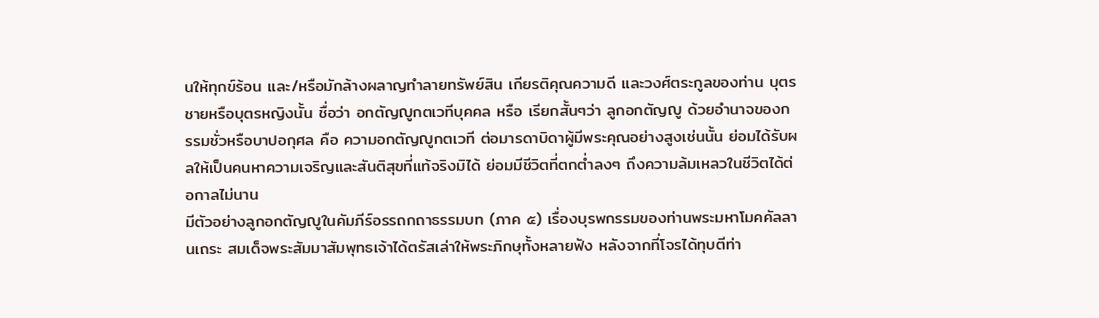นให้ทุกข์ร้อน และ/หรือมักล้างผลาญทำลายทรัพย์สิน เกียรติคุณความดี และวงศ์ตระกูลของท่าน บุตรชายหรือบุตรหญิงนั้น ชื่อว่า อกตัญญูกตเวทีบุคคล หรือ เรียกสั้นๆว่า ลูกอกตัญญู ด้วยอำนาจของกรรมชั่วหรือบาปอกุศล คือ ความอกตัญญูกตเวที ต่อมารดาบิดาผู้มีพระคุณอย่างสูงเช่นนั้น ย่อมได้รับผลให้เป็นคนหาความเจริญและสันติสุขที่แท้จริงมิได้ ย่อมมีชีวิตที่ตกต่ำลงๆ ถึงความล้มเหลวในชีวิตได้ต่อกาลไม่นาน
มีตัวอย่างลูกอกตัญญูในคัมภีร์อรรถกถาธรรมบท (ภาค ๕) เรื่องบุรพกรรมของท่านพระมหาโมคคัลลานเถระ สมเด็จพระสัมมาสัมพุทธเจ้าได้ตรัสเล่าให้พระภิกษุทั้งหลายฟัง หลังจากที่โจรได้ทุบตีท่า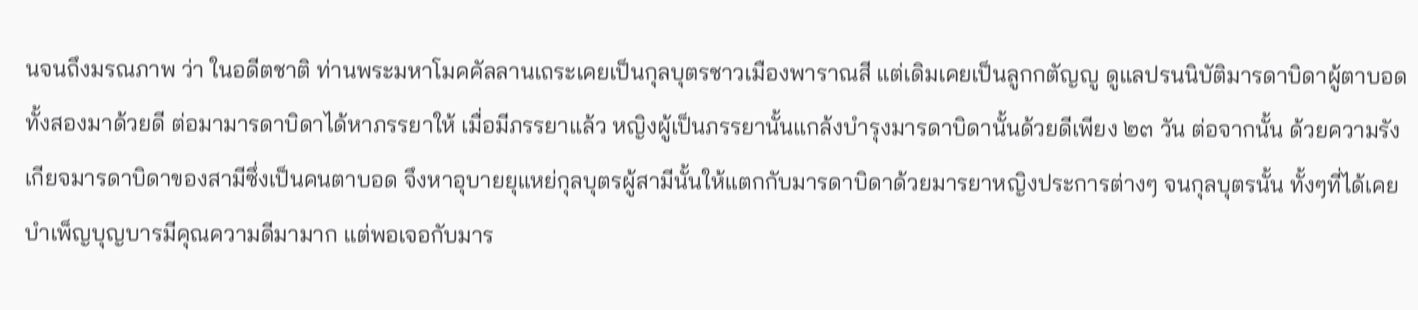นจนถึงมรณภาพ ว่า ในอดีตชาติ ท่านพระมหาโมคคัลลานเถระเคยเป็นกุลบุตรชาวเมืองพาราณสี แต่เดิมเคยเป็นลูกกตัญญู ดูแลปรนนิบัติมารดาบิดาผู้ตาบอดทั้งสองมาด้วยดี ต่อมามารดาบิดาได้หาภรรยาให้ เมื่อมีภรรยาแล้ว หญิงผู้เป็นภรรยานั้นแกล้งบำรุงมารดาบิดานั้นด้วยดีเพียง ๒๓ วัน ต่อจากนั้น ด้วยความรังเกียจมารดาบิดาของสามีซึ่งเป็นคนตาบอด จึงหาอุบายยุแหย่กุลบุตรผู้สามีนั้นให้แตกกับมารดาบิดาด้วยมารยาหญิงประการต่างๆ จนกุลบุตรนั้น ทั้งๆที่ได้เคยบำเพ็ญบุญบารมีคุณความดีมามาก แต่พอเจอกับมาร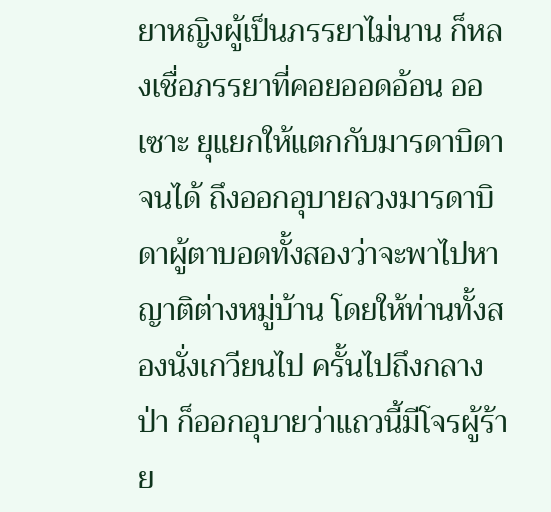ยาหญิงผู้เป็นภรรยาไม่นาน ก็หลงเชื่อภรรยาที่คอยออดอ้อน ออเซาะ ยุแยกให้แตกกับมารดาบิดาจนได้ ถึงออกอุบายลวงมารดาบิดาผู้ตาบอดทั้งสองว่าจะพาไปหาญาติต่างหมู่บ้าน โดยให้ท่านทั้งสองนั่งเกวียนไป ครั้นไปถึงกลางป่า ก็ออกอุบายว่าแถวนี้มีโจรผู้ร้าย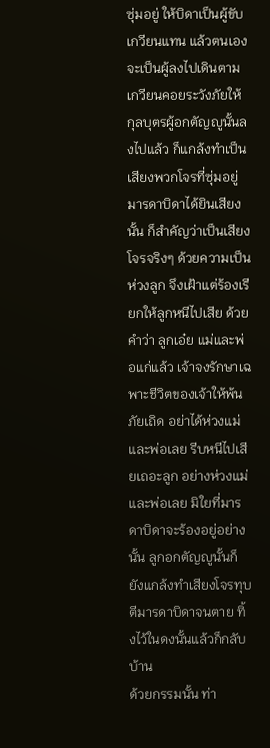ซุ่มอยู่ ให้บิดาเป็นผู้ขับเกวียนแทน แล้วตนเองจะเป็นผู้ลงไปเดินตามเกวียนคอยระวังภัยให้ กุลบุตรผู้อกตัญญูนั้นลงไปแล้ว ก็แกล้งทำเป็นเสียงพวกโจรที่ซุ่มอยู่ มารดาบิดาได้ยินเสียงนั้น ก็สำคัญว่าเป็นเสียงโจรจริงๆ ด้วยความเป็นห่วงลูก จึงเฝ้าแต่ร้องเรียกให้ลูกหนีไปเสีย ด้วยคำว่า ลูกเอ๋ย แม่และพ่อแก่แล้ว เจ้าจงรักษาเฉพาะชีวิตของเจ้าให้พ้นภัยเถิด อย่าได้ห่วงแม่และพ่อเลย รีบหนีไปเสียเถอะลูก อย่างห่วงแม่และพ่อเลย มิใยที่มารดาบิดาจะร้องอยู่อย่างนั้น ลูกอกตัญญูนั้นก็ยังแกล้งทำเสียงโจรทุบตีมารดาบิดาจนตาย ทิ้งไว้ในดงนั้นแล้วก็กลับบ้าน
ด้วยกรรมนั้น ท่า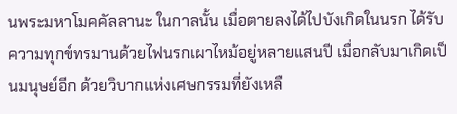นพระมหาโมคคัลลานะ ในกาลนั้น เมื่อตายลงได้ไปบังเกิดในนรก ได้รับความทุกข์ทรมานด้วยไฟนรกเผาไหม้อยู่หลายแสนปี เมื่อกลับมาเกิดเป็นมนุษย์อีก ด้วยวิบากแห่งเศษกรรมที่ยังเหลื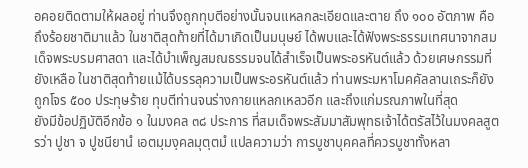อคอยติดตามให้ผลอยู่ ท่านจึงถูกทุบตีอย่างนั้นจนแหลกละเอียดและตาย ถึง ๑๐๐ อัตภาพ คือถึงร้อยชาติมาแล้ว ในชาติสุดท้ายที่ได้มาเกิดเป็นมนุษย์ ได้พบและได้ฟังพระธรรมเทศนาจากสมเด็จพระบรมศาสดา และได้บำเพ็ญสมณธรรมจนได้สำเร็จเป็นพระอรหันต์แล้ว ด้วยเศษกรรมที่ยังเหลือ ในชาติสุดท้ายแม้ได้บรรลุความเป็นพระอรหันต์แล้ว ท่านพระมหาโมคคัลลานเถระก็ยังถูกโจร ๕๐๐ ประทุษร้าย ทุบตีท่านจนร่างกายแหลกเหลวอีก และถึงแก่มรณภาพในที่สุด
ยังมีข้อปฏิบัติอีกข้อ ๑ ในมงคล ๓๘ ประการ ที่สมเด็จพระสัมมาสัมพุทธเจ้าได้ตรัสไว้ในมงคลสูตรว่า ปูชา จ ปูชนียานํ เอตมฺมงฺคลมุตฺตมํ แปลความว่า การบูชาบุคคลที่ควรบูชาทั้งหลา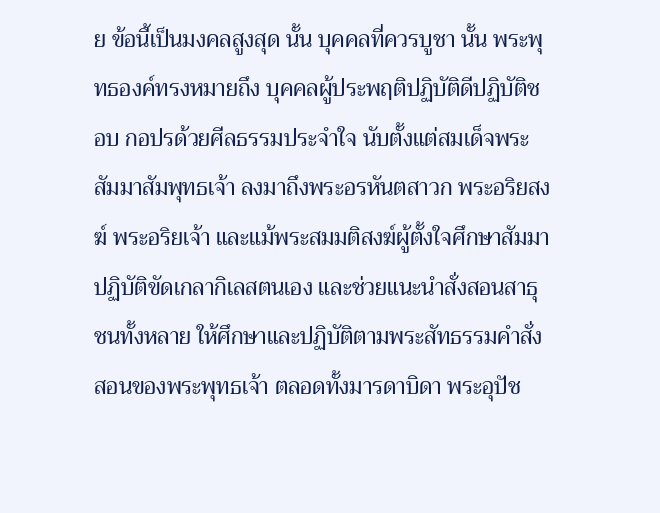ย ข้อนี้เป็นมงคลสูงสุด นั้น บุคคลที่ควรบูชา นั้น พระพุทธองค์ทรงหมายถึง บุคคลผู้ประพฤติปฏิบัติดีปฏิบัติชอบ กอปรด้วยศีลธรรมประจำใจ นับตั้งแต่สมเด็จพระสัมมาสัมพุทธเจ้า ลงมาถึงพระอรหันตสาวก พระอริยสงฆ์ พระอริยเจ้า และแม้พระสมมติสงฆ์ผู้ตั้งใจศึกษาสัมมาปฏิบัติขัดเกลากิเลสตนเอง และช่วยแนะนำสั่งสอนสาธุชนทั้งหลาย ให้ศึกษาและปฏิบัติตามพระสัทธรรมคำสั่งสอนของพระพุทธเจ้า ตลอดทั้งมารดาบิดา พระอุปัช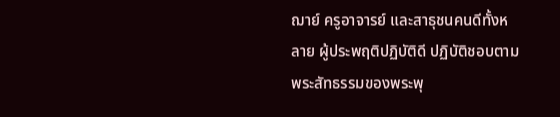ฌาย์ ครูอาจารย์ และสาธุชนคนดีทั้งหลาย ผู้ประพฤติปฏิบัติดี ปฏิบัติชอบตามพระสัทธรรมของพระพุ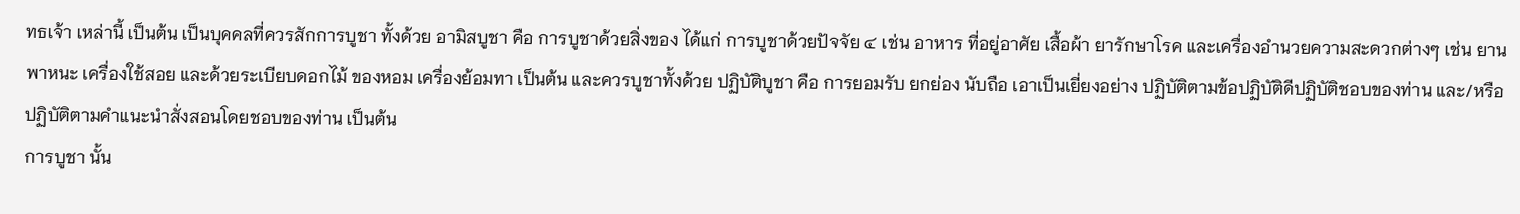ทธเจ้า เหล่านี้ เป็นต้น เป็นบุคคลที่ควรสักการบูชา ทั้งด้วย อามิสบูชา คือ การบูชาด้วยสิ่งของ ได้แก่ การบูชาด้วยปัจจัย ๔ เช่น อาหาร ที่อยู่อาศัย เสื้อผ้า ยารักษาโรค และเครื่องอำนวยความสะดวกต่างๆ เช่น ยานพาหนะ เครื่องใช้สอย และด้วยระเบียบดอกไม้ ของหอม เครื่องย้อมทา เป็นต้น และควรบูชาทั้งด้วย ปฏิบัติบูชา คือ การยอมรับ ยกย่อง นับถือ เอาเป็นเยี่ยงอย่าง ปฏิบัติตามข้อปฏิบัติดีปฏิบัติชอบของท่าน และ/หรือปฏิบัติตามคำแนะนำสั่งสอนโดยชอบของท่าน เป็นต้น
การบูชา นั้น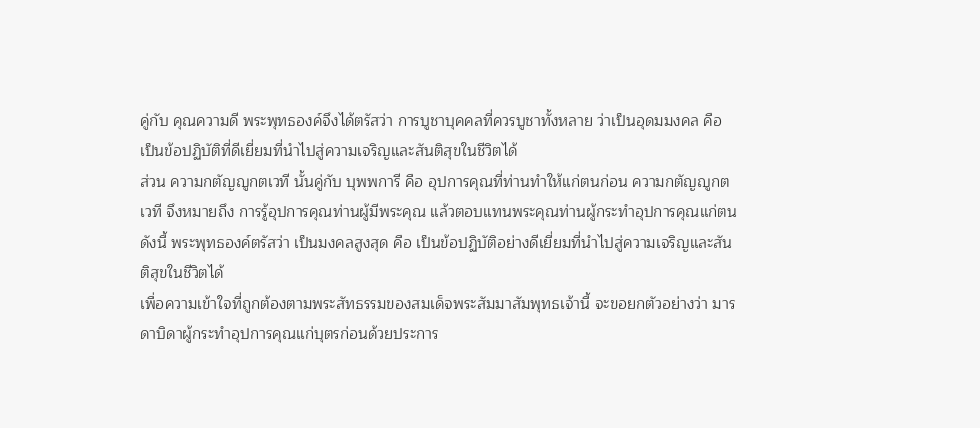คู่กับ คุณความดี พระพุทธองค์จึงได้ตรัสว่า การบูชาบุคคลที่ควรบูชาทั้งหลาย ว่าเป็นอุดมมงคล คือ เป็นข้อปฏิบัติที่ดีเยี่ยมที่นำไปสู่ความเจริญและสันติสุขในชีวิตได้
ส่วน ความกตัญญูกตเวที นั้นคู่กับ บุพพการี คือ อุปการคุณที่ท่านทำให้แก่ตนก่อน ความกตัญญูกตเวที จึงหมายถึง การรู้อุปการคุณท่านผู้มีพระคุณ แล้วตอบแทนพระคุณท่านผู้กระทำอุปการคุณแก่ตน ดังนี้ พระพุทธองค์ตรัสว่า เป็นมงคลสูงสุด คือ เป็นข้อปฏิบัติอย่างดีเยี่ยมที่นำไปสู่ความเจริญและสันติสุขในชีวิตได้
เพื่อความเข้าใจที่ถูกต้องตามพระสัทธรรมของสมเด็จพระสัมมาสัมพุทธเจ้านี้ จะขอยกตัวอย่างว่า มารดาบิดาผู้กระทำอุปการคุณแก่บุตรก่อนด้วยประการ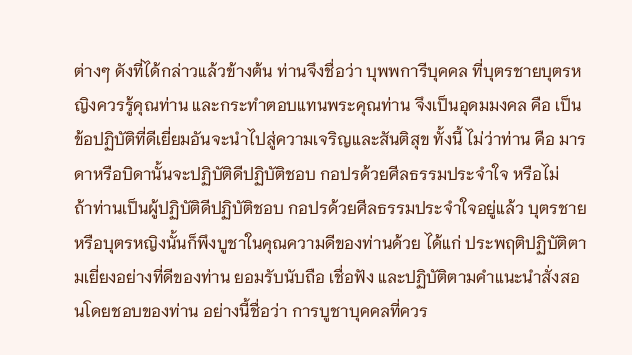ต่างๆ ดังที่ได้กล่าวแล้วข้างต้น ท่านจึงชื่อว่า บุพพการีบุคคล ที่บุตรชายบุตรหญิงควรรู้คุณท่าน และกระทำตอบแทนพระคุณท่าน จึงเป็นอุดมมงคล คือ เป็นข้อปฏิบัติที่ดีเยี่ยมอันจะนำไปสู่ความเจริญและสันติสุข ทั้งนี้ ไม่ว่าท่าน คือ มารดาหรือบิดานั้นจะปฏิบัติดีปฏิบัติชอบ กอปรด้วยศีลธรรมประจำใจ หรือไม่
ถ้าท่านเป็นผู้ปฏิบัติดีปฏิบัติชอบ กอปรด้วยศีลธรรมประจำใจอยู่แล้ว บุตรชายหรือบุตรหญิงนั้นก็พึงบูชาในคุณความดีของท่านด้วย ได้แก่ ประพฤติปฏิบัติตามเยี่ยงอย่างที่ดีของท่าน ยอมรับนับถือ เชื่อฟัง และปฏิบัติตามคำแนะนำสั่งสอนโดยชอบของท่าน อย่างนี้ชื่อว่า การบูชาบุคคลที่ควร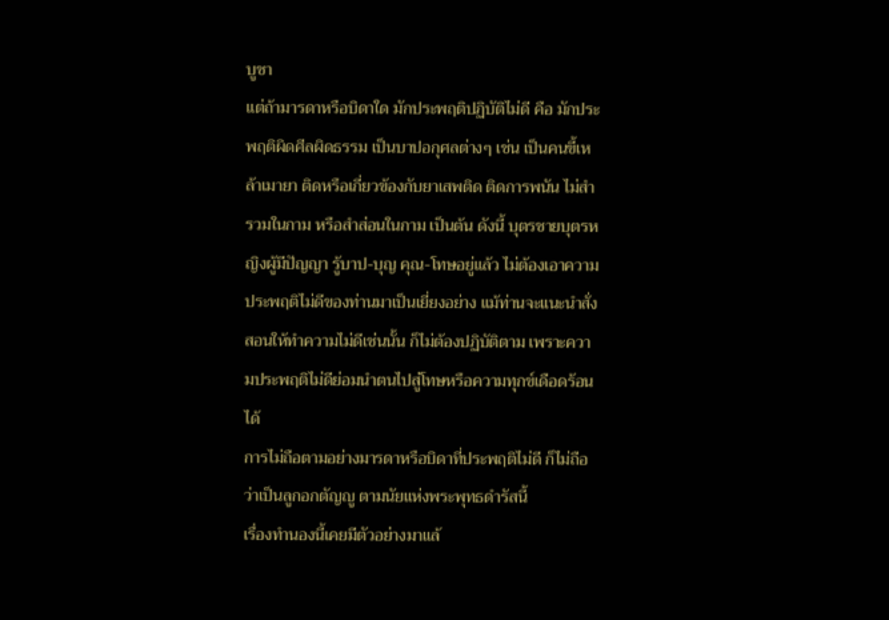บูชา
แต่ถ้ามารดาหรือบิดาใด มักประพฤติปฏิบัติไม่ดี คือ มักประพฤติผิดศีลผิดธรรม เป็นบาปอกุศลต่างๆ เช่น เป็นคนขี้เหล้าเมายา ติดหรือเกี่ยวข้องกับยาเสพติด ติดการพนัน ไม่สำรวมในกาม หรือสำส่อนในกาม เป็นต้น ดังนี้ บุตรชายบุตรหญิงผู้มีปัญญา รู้บาป-บุญ คุณ-โทษอยู่แล้ว ไม่ต้องเอาความประพฤติไม่ดีของท่านมาเป็นเยี่ยงอย่าง แม้ท่านจะแนะนำสั่งสอนให้ทำความไม่ดีเช่นนั้น ก็ไม่ต้องปฏิบัติตาม เพราะความประพฤติไม่ดีย่อมนำตนไปสู่โทษหรือความทุกข์เดือดร้อนได้
การไม่ถือตามอย่างมารดาหรือบิดาที่ประพฤติไม่ดี ก็ไม่ถือว่าเป็นลูกอกตัญญู ตามนัยแห่งพระพุทธดำรัสนี้
เรื่องทำนองนี้เคยมีตัวอย่างมาแล้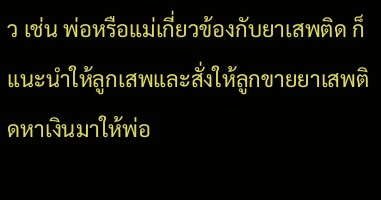ว เช่น พ่อหรือแม่เกี่ยวข้องกับยาเสพติด ก็แนะนำให้ลูกเสพและสั่งให้ลูกขายยาเสพติดหาเงินมาให้พ่อ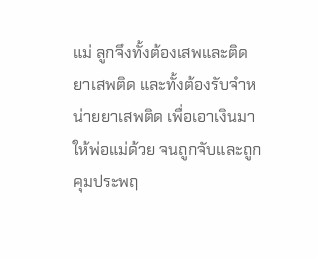แม่ ลูกจึงทั้งต้องเสพและติดยาเสพติด และทั้งต้องรับจำหน่ายยาเสพติด เพื่อเอาเงินมาให้พ่อแม่ด้วย จนถูกจับและถูกคุมประพฤ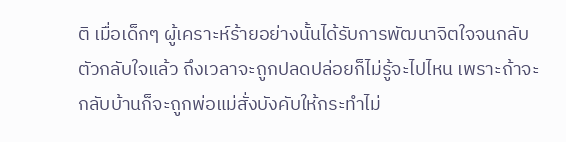ติ เมื่อเด็กๆ ผู้เคราะห์ร้ายอย่างนั้นได้รับการพัฒนาจิตใจจนกลับตัวกลับใจแล้ว ถึงเวลาจะถูกปลดปล่อยก็ไม่รู้จะไปไหน เพราะถ้าจะกลับบ้านก็จะถูกพ่อแม่สั่งบังคับให้กระทำไม่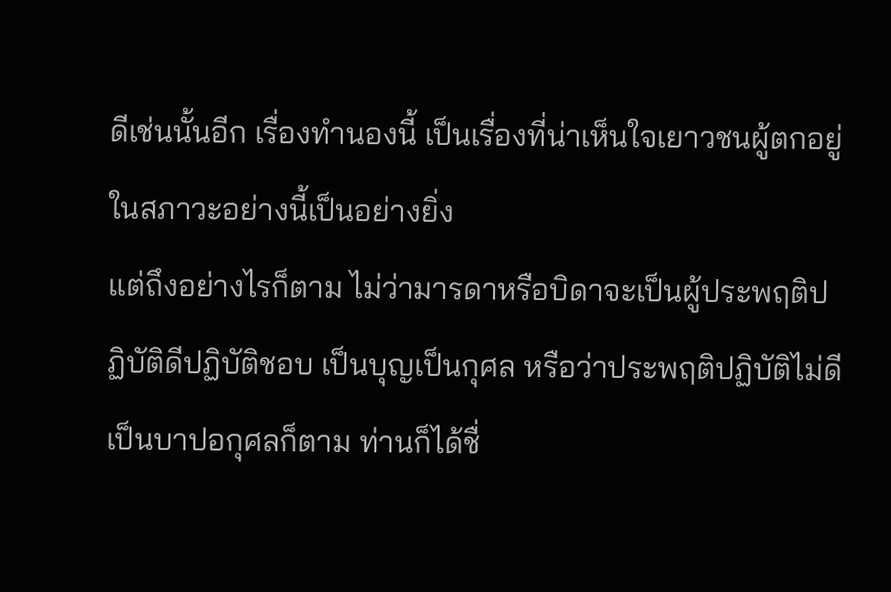ดีเช่นนั้นอีก เรื่องทำนองนี้ เป็นเรื่องที่น่าเห็นใจเยาวชนผู้ตกอยู่ในสภาวะอย่างนี้เป็นอย่างยิ่ง
แต่ถึงอย่างไรก็ตาม ไม่ว่ามารดาหรือบิดาจะเป็นผู้ประพฤติปฏิบัติดีปฏิบัติชอบ เป็นบุญเป็นกุศล หรือว่าประพฤติปฏิบัติไม่ดี เป็นบาปอกุศลก็ตาม ท่านก็ได้ชื่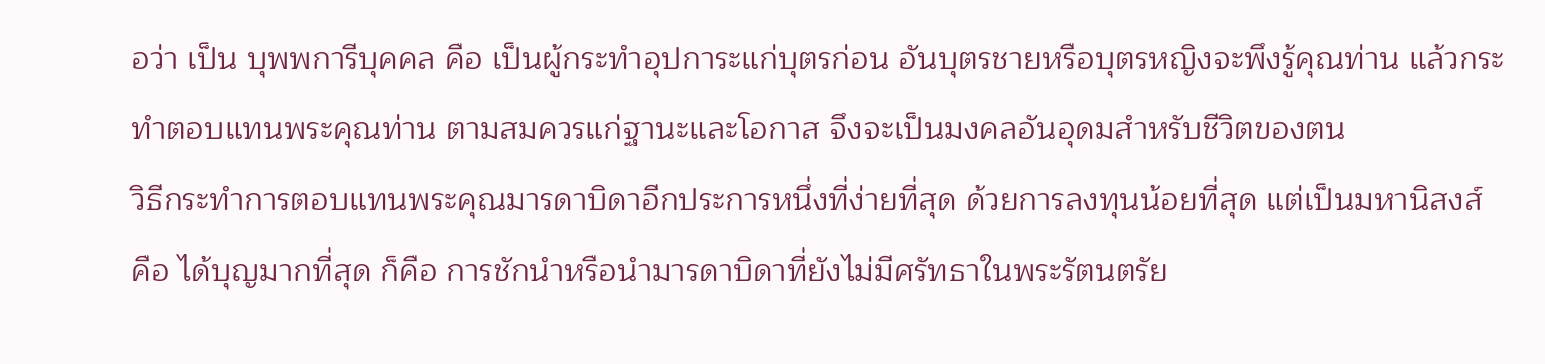อว่า เป็น บุพพการีบุคคล คือ เป็นผู้กระทำอุปการะแก่บุตรก่อน อันบุตรชายหรือบุตรหญิงจะพึงรู้คุณท่าน แล้วกระทำตอบแทนพระคุณท่าน ตามสมควรแก่ฐานะและโอกาส จึงจะเป็นมงคลอันอุดมสำหรับชีวิตของตน
วิธีกระทำการตอบแทนพระคุณมารดาบิดาอีกประการหนึ่งที่ง่ายที่สุด ด้วยการลงทุนน้อยที่สุด แต่เป็นมหานิสงส์ คือ ได้บุญมากที่สุด ก็คือ การชักนำหรือนำมารดาบิดาที่ยังไม่มีศรัทธาในพระรัตนตรัย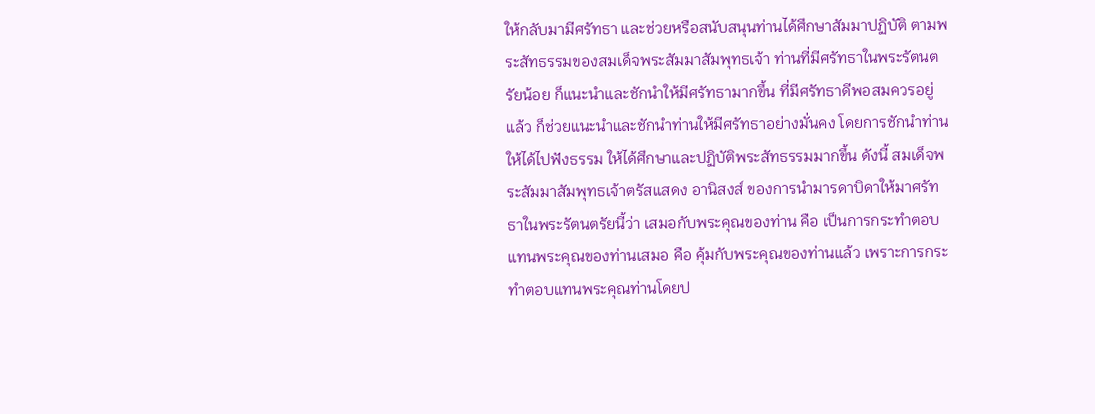ให้กลับมามีศรัทธา และช่วยหรือสนับสนุนท่านได้ศึกษาสัมมาปฏิบัติ ตามพระสัทธรรมของสมเด็จพระสัมมาสัมพุทธเจ้า ท่านที่มีศรัทธาในพระรัตนตรัยน้อย ก็แนะนำและชักนำให้มีศรัทธามากขึ้น ที่มีศรัทธาดีพอสมควรอยู่แล้ว ก็ช่วยแนะนำและชักนำท่านให้มีศรัทธาอย่างมั่นคง โดยการชักนำท่านให้ได้ไปฟังธรรม ให้ได้ศึกษาและปฏิบัติพระสัทธรรมมากขึ้น ดังนี้ สมเด็จพระสัมมาสัมพุทธเจ้าตรัสแสดง อานิสงส์ ของการนำมารดาบิดาให้มาศรัทธาในพระรัตนตรัยนี้ว่า เสมอกับพระคุณของท่าน คือ เป็นการกระทำตอบแทนพระคุณของท่านเสมอ คือ คุ้มกับพระคุณของท่านแล้ว เพราะการกระทำตอบแทนพระคุณท่านโดยป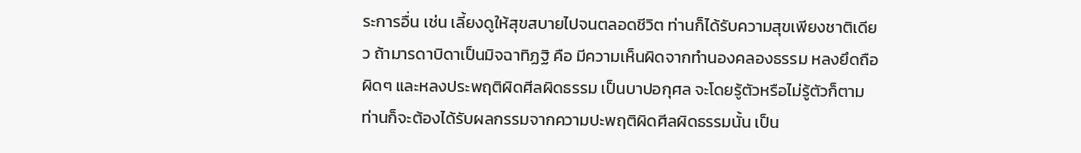ระการอื่น เช่น เลี้ยงดูให้สุขสบายไปจนตลอดชีวิต ท่านก็ได้รับความสุขเพียงชาติเดียว ถ้ามารดาบิดาเป็นมิจฉาทิฏฐิ คือ มีความเห็นผิดจากทำนองคลองธรรม หลงยึดถือผิดๆ และหลงประพฤติผิดศีลผิดธรรม เป็นบาปอกุศล จะโดยรู้ตัวหรือไม่รู้ตัวก็ตาม ท่านก็จะต้องได้รับผลกรรมจากความปะพฤติผิดศีลผิดธรรมนั้น เป็น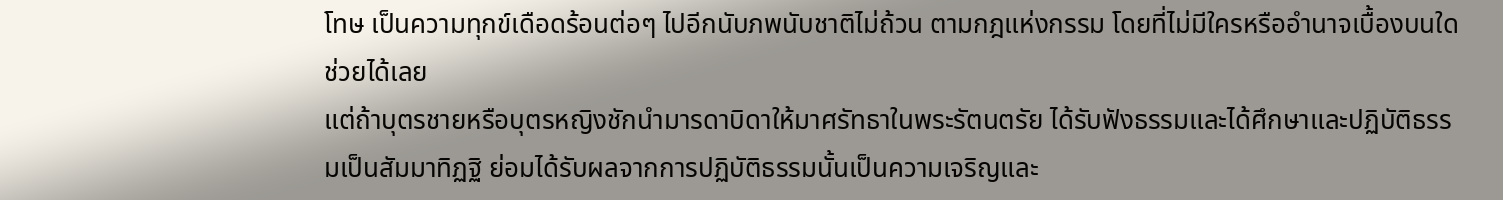โทษ เป็นความทุกข์เดือดร้อนต่อๆ ไปอีกนับภพนับชาติไม่ถ้วน ตามกฎแห่งกรรม โดยที่ไม่มีใครหรืออำนาจเบื้องบนใดช่วยได้เลย
แต่ถ้าบุตรชายหรือบุตรหญิงชักนำมารดาบิดาให้มาศรัทธาในพระรัตนตรัย ได้รับฟังธรรมและได้ศึกษาและปฏิบัติธรรมเป็นสัมมาทิฏฐิ ย่อมได้รับผลจากการปฏิบัติธรรมนั้นเป็นความเจริญและ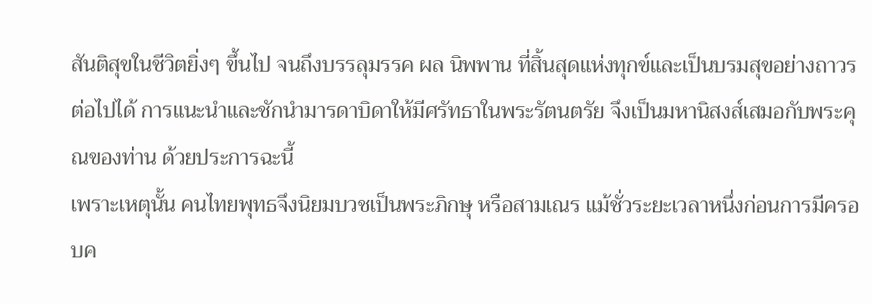สันติสุขในชีวิตยิ่งๆ ขึ้นไป จนถึงบรรลุมรรค ผล นิพพาน ที่สิ้นสุดแห่งทุกข์และเป็นบรมสุขอย่างถาวรต่อไปได้ การแนะนำและชักนำมารดาบิดาให้มีศรัทธาในพระรัตนตรัย จึงเป็นมหานิสงส์เสมอกับพระคุณของท่าน ด้วยประการฉะนี้
เพราะเหตุนั้น คนไทยพุทธจึงนิยมบวชเป็นพระภิกษุ หรือสามเณร แม้ชั่วระยะเวลาหนึ่งก่อนการมีครอบค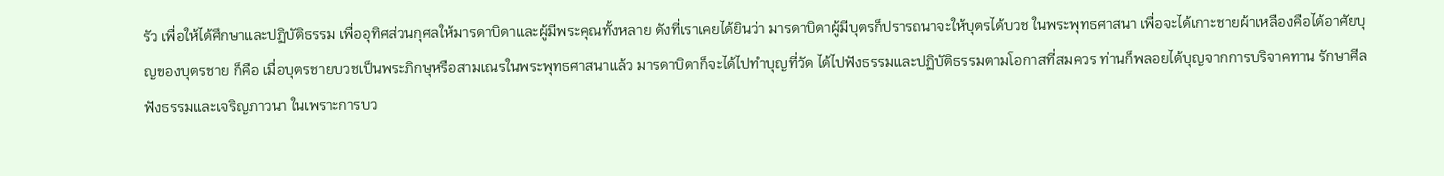รัว เพื่อให้ได้ศึกษาและปฏิบัติธรรม เพื่ออุทิศส่วนกุศลให้มารดาบิดาและผู้มีพระคุณทั้งหลาย ดังที่เราเคยได้ยินว่า มารดาบิดาผู้มีบุตรก็ปรารถนาจะให้บุตรได้บวช ในพระพุทธศาสนา เพื่อจะได้เกาะชายผ้าเหลืองคือได้อาศัยบุญของบุตรชาย ก็คือ เมื่อบุตรชายบวชเป็นพระภิกษุหรือสามเณรในพระพุทธศาสนาแล้ว มารดาบิดาก็จะได้ไปทำบุญที่วัด ได้ไปฟังธรรมและปฏิบัติธรรมตามโอกาสที่สมควร ท่านก็พลอยได้บุญจากการบริจาคทาน รักษาศีล ฟังธรรมและเจริญภาวนา ในเพราะการบว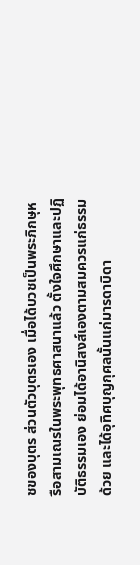ชของบุตร ส่วนตัวบุตรเอง เมื่อได้บวชเป็นพระภิกษุหรือสามเณรในพระพุทธศาสนาแล้ว ตั้งใจศึกษาและปฏิบัติธรรมเอง ย่อมได้อานิสงส์เองตามสมควรแก่ธรรมด้วย และได้อุทิศบุญกุศลนั้นแก่มารดาบิดา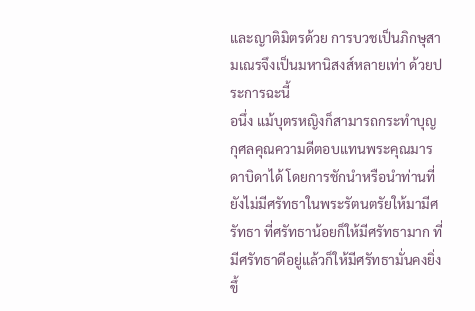และญาติมิตรด้วย การบวชเป็นภิกษุสามเณรจึงเป็นมหานิสงส์หลายเท่า ด้วยประการฉะนี้
อนึ่ง แม้บุตรหญิงก็สามารถกระทำบุญกุศลคุณความดีตอบแทนพระคุณมารดาบิดาได้ โดยการชักนำหรือนำท่านที่ยังไม่มีศรัทธาในพระรัตนตรัยให้มามีศรัทธา ที่ศรัทธาน้อยก็ให้มีศรัทธามาก ที่มีศรัทธาดีอยู่แล้วก็ให้มีศรัทธามั่นคงยิ่งขึ้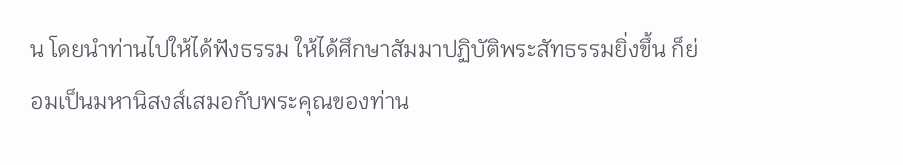น โดยนำท่านไปให้ได้ฟังธรรม ให้ได้ศึกษาสัมมาปฏิบัติพระสัทธรรมยิ่งขึ้น ก็ย่อมเป็นมหานิสงส์เสมอกับพระคุณของท่าน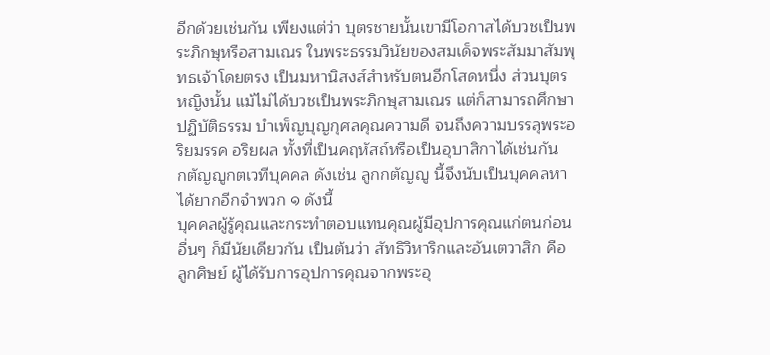อีกด้วยเช่นกัน เพียงแต่ว่า บุตรชายนั้นเขามีโอกาสได้บวชเป็นพระภิกษุหรือสามเณร ในพระธรรมวินัยของสมเด็จพระสัมมาสัมพุทธเจ้าโดยตรง เป็นมหานิสงส์สำหรับตนอีกโสดหนึ่ง ส่วนบุตรหญิงนั้น แม้ไม่ได้บวชเป็นพระภิกษุสามเณร แต่ก็สามารถศึกษาปฏิบัติธรรม บำเพ็ญบุญกุศลคุณความดี จนถึงความบรรลุพระอริยมรรค อริยผล ทั้งที่เป็นคฤหัสถ์หรือเป็นอุบาสิกาได้เช่นกัน
กตัญญูกตเวทีบุคคล ดังเช่น ลูกกตัญญู นี้จึงนับเป็นบุคคลหาได้ยากอีกจำพวก ๑ ดังนี้
บุคคลผู้รู้คุณและกระทำตอบแทนคุณผู้มีอุปการคุณแก่ตนก่อน อื่นๆ ก็มีนัยเดียวกัน เป็นต้นว่า สัทธิวิหาริกและอันเตวาสิก คือ ลูกศิษย์ ผู้ได้รับการอุปการคุณจากพระอุ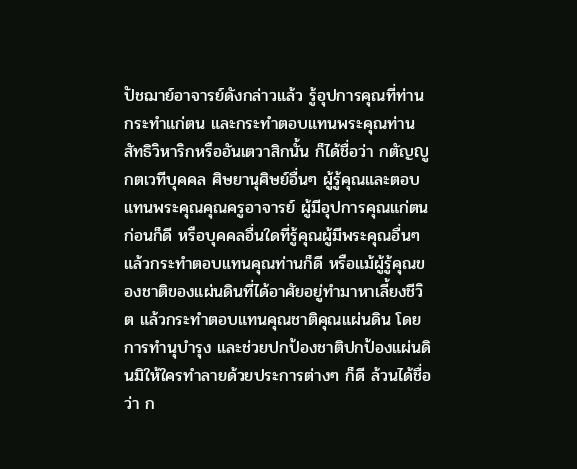ปัชฌาย์อาจารย์ดังกล่าวแล้ว รู้อุปการคุณที่ท่านกระทำแก่ตน และกระทำตอบแทนพระคุณท่าน สัทธิวิหาริกหรืออันเตวาสิกนั้น ก็ได้ชื่อว่า กตัญญูกตเวทีบุคคล ศิษยานุศิษย์อื่นๆ ผู้รู้คุณและตอบแทนพระคุณคุณครูอาจารย์ ผู้มีอุปการคุณแก่ตนก่อนก็ดี หรือบุคคลอื่นใดที่รู้คุณผู้มีพระคุณอื่นๆ แล้วกระทำตอบแทนคุณท่านก็ดี หรือแม้ผู้รู้คุณของชาติของแผ่นดินที่ได้อาศัยอยู่ทำมาหาเลี้ยงชีวิต แล้วกระทำตอบแทนคุณชาติคุณแผ่นดิน โดยการทำนุบำรุง และช่วยปกป้องชาติปกป้องแผ่นดินมิให้ใครทำลายด้วยประการต่างๆ ก็ดี ล้วนได้ชื่อว่า ก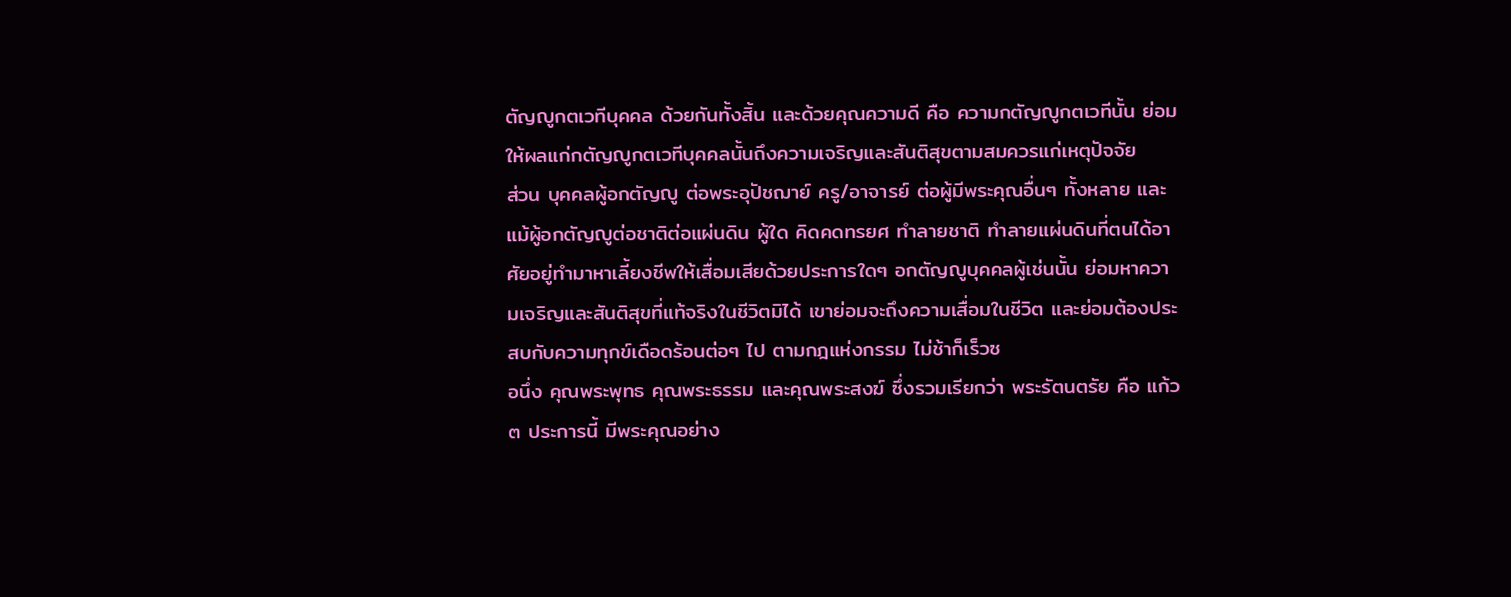ตัญญูกตเวทีบุคคล ด้วยกันทั้งสิ้น และด้วยคุณความดี คือ ความกตัญญูกตเวทีนั้น ย่อมให้ผลแก่กตัญญูกตเวทีบุคคลนั้นถึงความเจริญและสันติสุขตามสมควรแก่เหตุปัจจัย
ส่วน บุคคลผู้อกตัญญู ต่อพระอุปัชฌาย์ ครู/อาจารย์ ต่อผู้มีพระคุณอื่นๆ ทั้งหลาย และแม้ผู้อกตัญญูต่อชาติต่อแผ่นดิน ผู้ใด คิดคดทรยศ ทำลายชาติ ทำลายแผ่นดินที่ตนได้อาศัยอยู่ทำมาหาเลี้ยงชีพให้เสื่อมเสียด้วยประการใดๆ อกตัญญูบุคคลผู้เช่นนั้น ย่อมหาความเจริญและสันติสุขที่แท้จริงในชีวิตมิได้ เขาย่อมจะถึงความเสื่อมในชีวิต และย่อมต้องประสบกับความทุกข์เดือดร้อนต่อๆ ไป ตามกฎแห่งกรรม ไม่ช้าก็เร็วซ
อนึ่ง คุณพระพุทธ คุณพระธรรม และคุณพระสงฆ์ ซึ่งรวมเรียกว่า พระรัตนตรัย คือ แก้ว ๓ ประการนี้ มีพระคุณอย่าง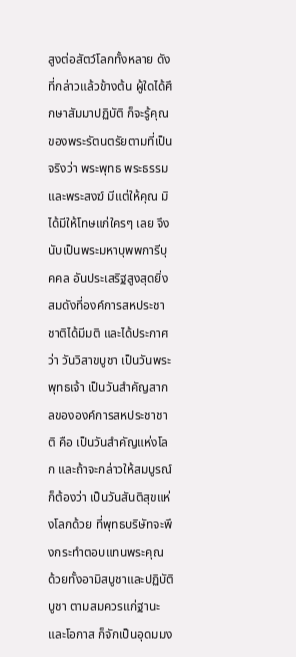สูงต่อสัตว์โลกทั้งหลาย ดังที่กล่าวแล้วข้างต้น ผู้ใดได้ศึกษาสัมมาปฏิบัติ ก็จะรู้คุณของพระรัตนตรัยตามที่เป็นจริงว่า พระพุทธ พระธรรม และพระสงฆ์ มีแต่ให้คุณ มิได้มีให้โทษแก่ใครๆ เลย จึงนับเป็นพระมหาบุพพการีบุคคล อันประเสริฐสูงสุดยิ่ง สมดังที่องค์การสหประชาชาติได้มีมติ และได้ประกาศว่า วันวิสาขบูชา เป็นวันพระพุทธเจ้า เป็นวันสำคัญสากลขององค์การสหประชาชาติ คือ เป็นวันสำคัญแห่งโลก และถ้าจะกล่าวให้สมบูรณ์ ก็ต้องว่า เป็นวันสันติสุขแห่งโลกด้วย ที่พุทธบริษัทจะพึงกระทำตอบแทนพระคุณ ด้วยทั้งอามิสบูชาและปฏิบัติบูชา ตามสมควรแก่ฐานะและโอกาส ก็จักเป็นอุดมมง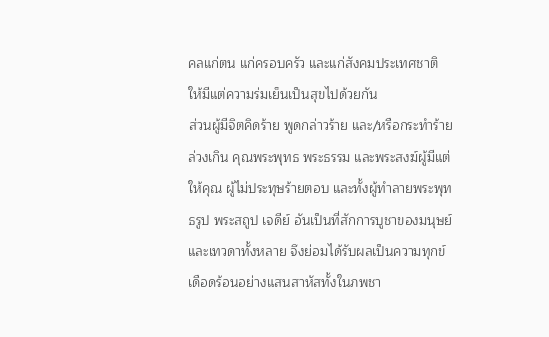คลแก่ตน แก่ครอบครัว และแก่สังคมประเทศชาติ ให้มีแต่ความร่มเย็นเป็นสุขไปด้วยกัน
ส่วนผู้มีจิตคิดร้าย พูดกล่าวร้าย และ/หรือกระทำร้าย ล่วงเกิน คุณพระพุทธ พระธรรม และพระสงฆ์ผู้มีแต่ให้คุณ ผู้ไม่ประทุษร้ายตอบ และทั้งผู้ทำลายพระพุทธรูป พระสถูป เจดีย์ อันเป็นที่สักการบูชาของมนุษย์และเทวดาทั้งหลาย จึงย่อมได้รับผลเป็นความทุกข์เดือดร้อนอย่างแสนสาหัสทั้งในภพชา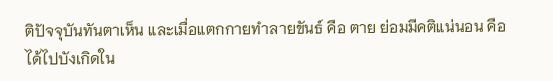ติปัจจุบันทันตาเห็น และเมื่อแตกกายทำลายขันธ์ คือ ตาย ย่อมมีคติแน่นอน คือ ได้ไปบังเกิดใน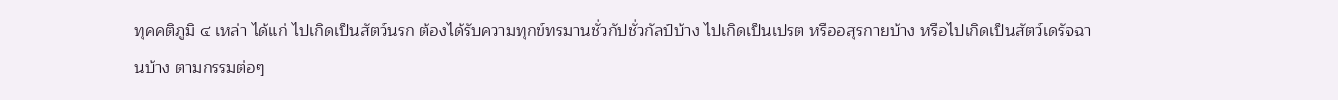ทุคคติภูมิ ๔ เหล่า ได้แก่ ไปเกิดเป็นสัตว์นรก ต้องได้รับความทุกข์ทรมานชั่วกัปชั่วกัลป์บ้าง ไปเกิดเป็นเปรต หรืออสุรกายบ้าง หรือไปเกิดเป็นสัตว์เดรัจฉานบ้าง ตามกรรมต่อๆ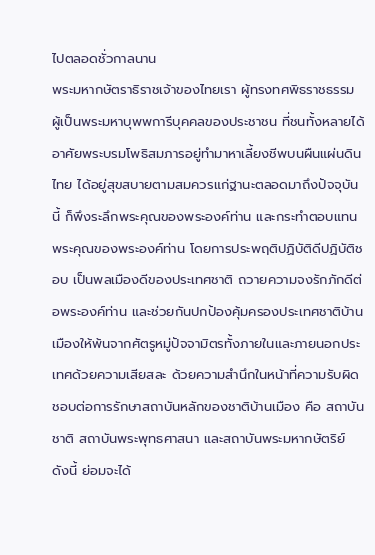ไปตลอดชั่วกาลนาน
พระมหากษัตราธิราชเจ้าของไทยเรา ผู้ทรงทศพิธราชธรรม ผู้เป็นพระมหาบุพพการีบุคคลของประชาชน ที่ชนทั้งหลายได้อาศัยพระบรมโพธิสมภารอยู่ทำมาหาเลี้ยงชีพบนผืนแผ่นดินไทย ได้อยู่สุขสบายตามสมควรแก่ฐานะตลอดมาถึงปัจจุบันนี้ ก็พึงระลึกพระคุณของพระองค์ท่าน และกระทำตอบแทนพระคุณของพระองค์ท่าน โดยการประพฤติปฏิบัติดีปฏิบัติชอบ เป็นพลเมืองดีของประเทศชาติ ถวายความจงรักภักดีต่อพระองค์ท่าน และช่วยกันปกป้องคุ้มครองประเทศชาติบ้านเมืองให้พ้นจากศัตรูหมู่ปัจจามิตรทั้งภายในและภายนอกประเทศด้วยความเสียสละ ด้วยความสำนึกในหน้าที่ความรับผิดชอบต่อการรักษาสถาบันหลักของชาติบ้านเมือง คือ สถาบันชาติ สถาบันพระพุทธศาสนา และสถาบันพระมหากษัตริย์ ดังนี้ ย่อมจะได้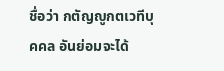ชื่อว่า กตัญญูกตเวทีบุคคล อันย่อมจะได้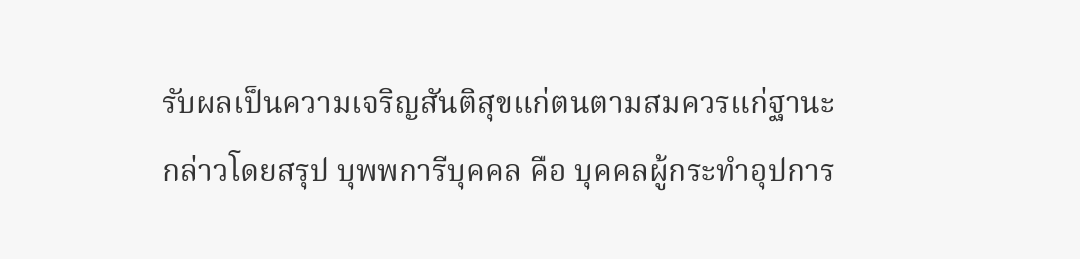รับผลเป็นความเจริญสันติสุขแก่ตนตามสมควรแก่ฐานะ
กล่าวโดยสรุป บุพพการีบุคคล คือ บุคคลผู้กระทำอุปการ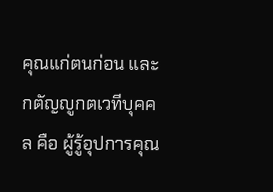คุณแก่ตนก่อน และกตัญญูกตเวทีบุคคล คือ ผู้รู้อุปการคุณ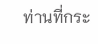ท่านที่กระ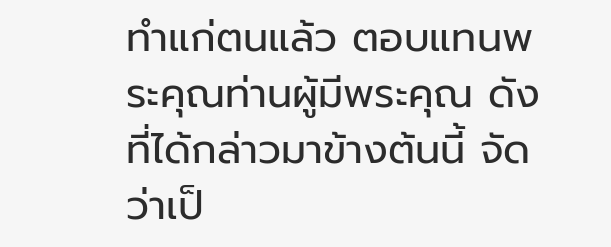ทำแก่ตนแล้ว ตอบแทนพระคุณท่านผู้มีพระคุณ ดังที่ได้กล่าวมาข้างต้นนี้ จัดว่าเป็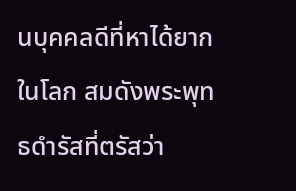นบุคคลดีที่หาได้ยากในโลก สมดังพระพุทธดำรัสที่ตรัสว่า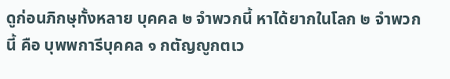ดูก่อนภิกษุทั้งหลาย บุคคล ๒ จำพวกนี้ หาได้ยากในโลก ๒ จำพวกนี้ คือ บุพพการีบุคคล ๑ กตัญญูกตเว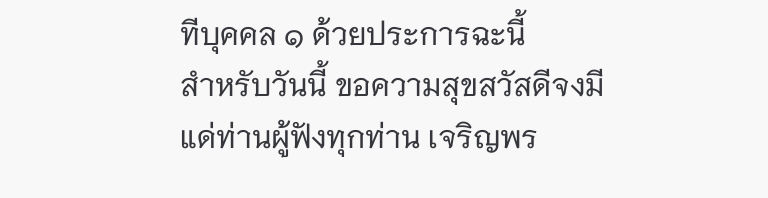ทีบุคคล ๑ ด้วยประการฉะนี้
สำหรับวันนี้ ขอความสุขสวัสดีจงมีแด่ท่านผู้ฟังทุกท่าน เจริญพร